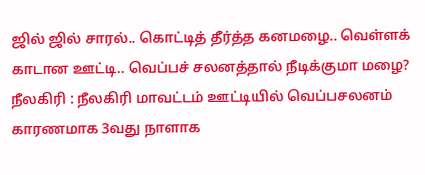ஜில் ஜில் சாரல்.. கொட்டித் தீர்த்த கனமழை.. வெள்ளக் காடான ஊட்டி.. வெப்பச் சலனத்தால் நீடிக்குமா மழை?
நீலகிரி : நீலகிரி மாவட்டம் ஊட்டியில் வெப்பசலனம் காரணமாக 3வது நாளாக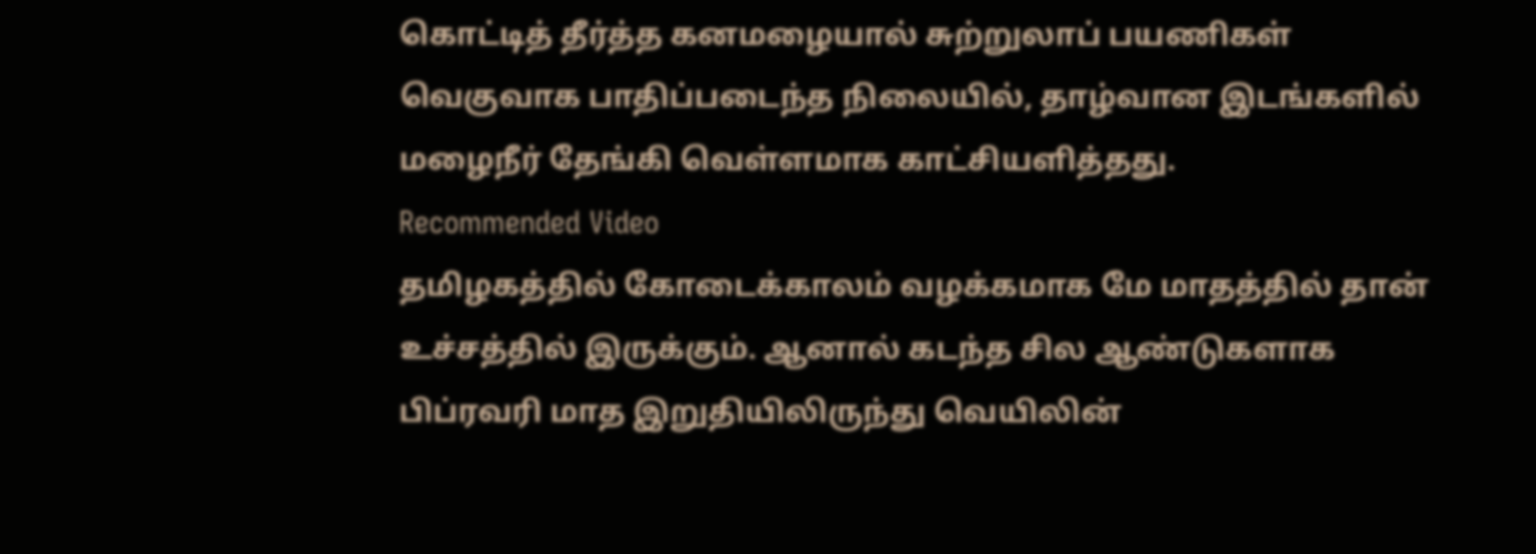கொட்டித் தீர்த்த கனமழையால் சுற்றுலாப் பயணிகள் வெகுவாக பாதிப்படைந்த நிலையில், தாழ்வான இடங்களில் மழைநீர் தேங்கி வெள்ளமாக காட்சியளித்தது.
Recommended Video
தமிழகத்தில் கோடைக்காலம் வழக்கமாக மே மாதத்தில் தான் உச்சத்தில் இருக்கும். ஆனால் கடந்த சில ஆண்டுகளாக பிப்ரவரி மாத இறுதியிலிருந்து வெயிலின்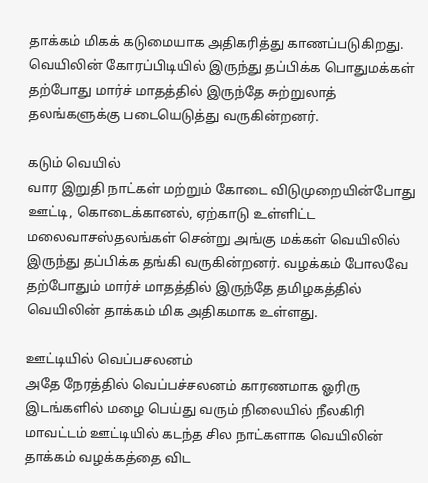தாக்கம் மிகக் கடுமையாக அதிகரித்து காணப்படுகிறது.
வெயிலின் கோரப்பிடியில் இருந்து தப்பிக்க பொதுமக்கள் தற்போது மார்ச் மாதத்தில் இருந்தே சுற்றுலாத் தலங்களுக்கு படையெடுத்து வருகின்றனர்.

கடும் வெயில்
வார இறுதி நாட்கள் மற்றும் கோடை விடுமுறையின்போது ஊட்டி, கொடைக்கானல், ஏற்காடு உள்ளிட்ட மலைவாசஸ்தலங்கள் சென்று அங்கு மக்கள் வெயிலில் இருந்து தப்பிக்க தங்கி வருகின்றனர். வழக்கம் போலவே தற்போதும் மார்ச் மாதத்தில் இருந்தே தமிழகத்தில் வெயிலின் தாக்கம் மிக அதிகமாக உள்ளது.

ஊட்டியில் வெப்பசலனம்
அதே நேரத்தில் வெப்பச்சலனம் காரணமாக ஓரிரு இடங்களில் மழை பெய்து வரும் நிலையில் நீலகிரி மாவட்டம் ஊட்டியில் கடந்த சில நாட்களாக வெயிலின் தாக்கம் வழக்கத்தை விட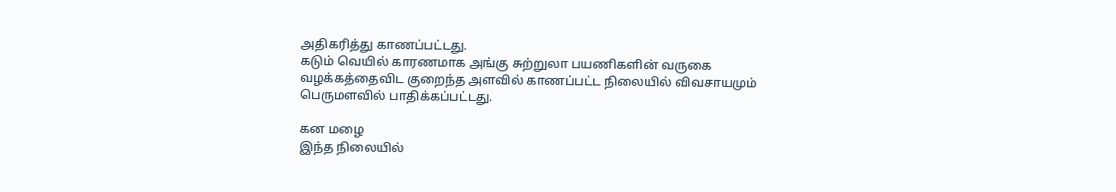அதிகரித்து காணப்பட்டது.
கடும் வெயில் காரணமாக அங்கு சுற்றுலா பயணிகளின் வருகை வழக்கத்தைவிட குறைந்த அளவில் காணப்பட்ட நிலையில் விவசாயமும் பெருமளவில் பாதிக்கப்பட்டது.

கன மழை
இந்த நிலையில்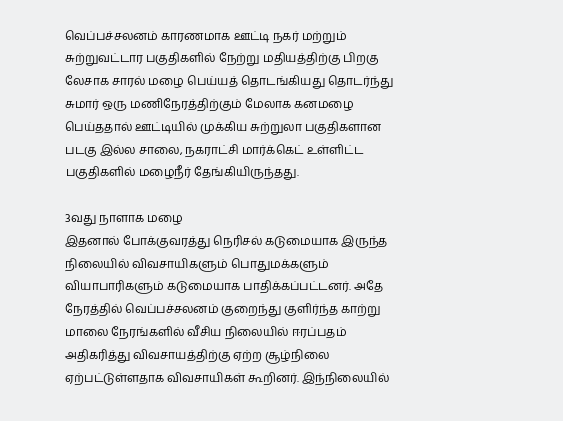வெப்பச்சலனம் காரணமாக ஊட்டி நகர் மற்றும் சுற்றுவட்டார பகுதிகளில் நேற்று மதியத்திற்கு பிறகு லேசாக சாரல் மழை பெய்யத் தொடங்கியது தொடர்ந்து சுமார் ஒரு மணிநேரத்திற்கும் மேலாக கனமழை பெய்ததால் ஊட்டியில் முக்கிய சுற்றுலா பகுதிகளான படகு இல்ல சாலை, நகராட்சி மார்க்கெட் உள்ளிட்ட பகுதிகளில் மழைநீர் தேங்கியிருந்தது.

3வது நாளாக மழை
இதனால் போக்குவரத்து நெரிசல் கடுமையாக இருந்த நிலையில் விவசாயிகளும் பொதுமக்களும் வியாபாரிகளும் கடுமையாக பாதிக்கப்பட்டனர். அதே நேரத்தில் வெப்பச்சலனம் குறைந்து குளிர்ந்த காற்று மாலை நேரங்களில் வீசிய நிலையில் ஈரப்பதம் அதிகரித்து விவசாயத்திற்கு ஏற்ற சூழ்நிலை ஏற்பட்டுள்ளதாக விவசாயிகள் கூறினர். இந்நிலையில்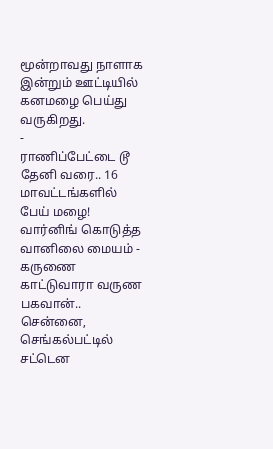மூன்றாவது நாளாக இன்றும் ஊட்டியில் கனமழை பெய்து வருகிறது.
-
ராணிப்பேட்டை டூ தேனி வரை.. 16 மாவட்டங்களில் பேய் மழை! வார்னிங் கொடுத்த வானிலை மையம் -
கருணை காட்டுவாரா வருண பகவான்.. சென்னை, செங்கல்பட்டில் சட்டென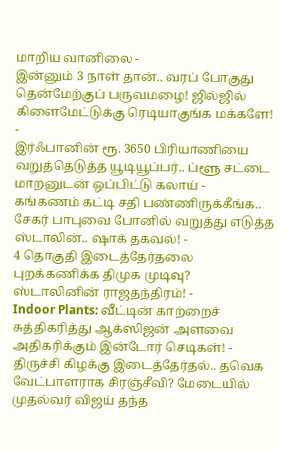மாறிய வானிலை -
இன்னும் 3 நாள் தான்.. வரப் போகுது தென்மேற்குப் பருவமழை! ஜில்ஜில் கிளைமேட்டுக்கு ரெடியாகுங்க மக்களே! -
இர்ஃபானின் ரூ. 3650 பிரியாணியை வறுத்தெடுத்த யூடியூப்பர்.. ப்ளூ சட்டை மாறனுடன் ஒப்பிட்டு கலாய் -
கங்கணம் கட்டி சதி பண்ணிருக்கீங்க.. சேகர் பாபுவை போனில் வறுத்து எடுத்த ஸ்டாலின்.. ஷாக் தகவல்! -
4 தொகுதி இடைத்தேர்தலை புறக்கணிக்க திமுக முடிவு? ஸ்டாலினின் ராஜதந்திரம்! -
Indoor Plants: வீட்டின் காற்றைச் சுத்திகரித்து ஆக்ஸிஜன் அளவை அதிகரிக்கும் இன்டோர் செடிகள்! -
திருச்சி கிழக்கு இடைத்தேர்தல்.. தவெக வேட்பாளராக சிரஞ்சீவி? மேடையில் முதல்வர் விஜய் தந்த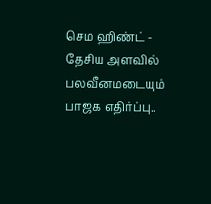செம ஹிண்ட் -
தேசிய அளவில் பலவீனமடையும் பாஜக எதிர்ப்பு..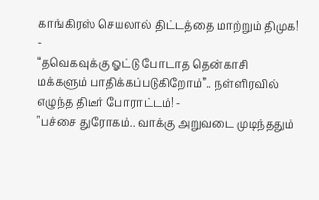காங்கிரஸ் செயலால் திட்டத்தை மாற்றும் திமுக! -
“தவெகவுக்கு ஓட்டு போடாத தென்காசி மக்களும் பாதிக்கப்படுகிறோம்”.. நள்ளிரவில் எழுந்த திடீர் போராட்டம்! -
"பச்சை துரோகம்.. வாக்கு அறுவடை முடிந்ததும்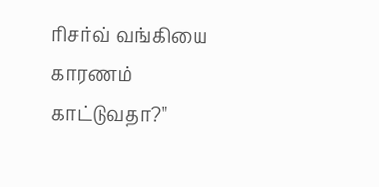ரிசர்வ் வங்கியை காரணம் காட்டுவதா?"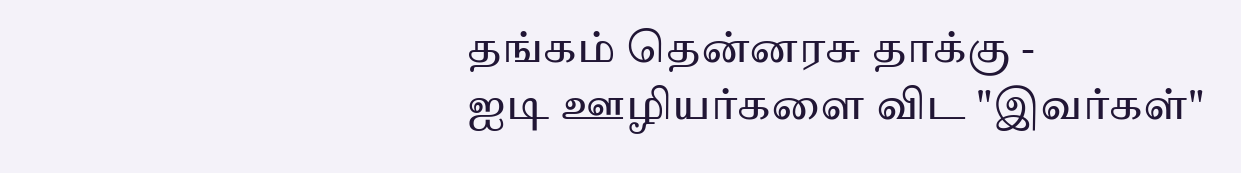தங்கம் தென்னரசு தாக்கு -
ஐடி ஊழியர்களை விட "இவர்கள்"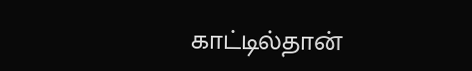காட்டில்தான்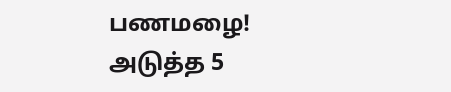பணமழை! அடுத்த 5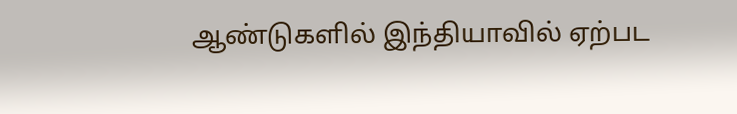ஆண்டுகளில் இந்தியாவில் ஏற்பட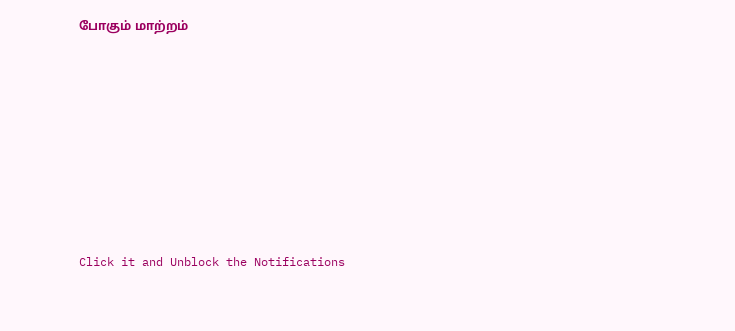போகும் மாற்றம்












Click it and Unblock the Notifications